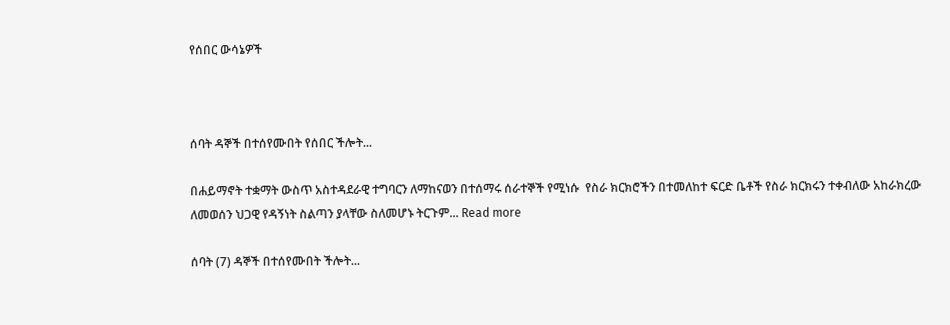የሰበር ውሳኔዎች



ሰባት ዳኞች በተሰየሙበት የሰበር ችሎት...

በሐይማኖት ተቋማት ውስጥ አስተዳደራዊ ተግባርን ለማከናወን በተሰማሩ ሰራተኞች የሚነሱ  የስራ ክርክሮችን በተመለከተ ፍርድ ቤቶች የስራ ክርክሩን ተቀብለው አከራክረው ለመወሰን ህጋዊ የዳኝነት ስልጣን ያላቸው ስለመሆኑ ትርጉም... Read more

ሰባት (7) ዳኞች በተሰየሙበት ችሎት...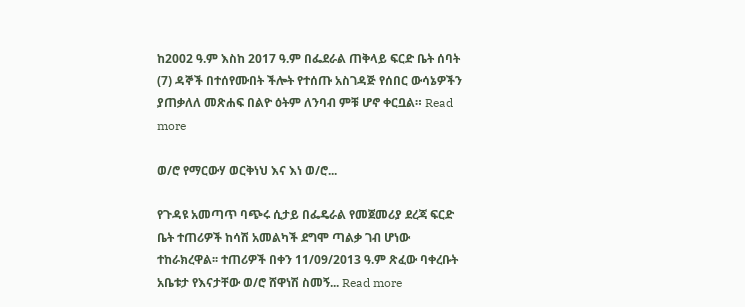ከ2002 ዓ.ም እስከ 2017 ዓ.ም በፌደራል ጠቅላይ ፍርድ ቤት ሰባት (7) ዳኞች በተሰየሙበት ችሎት የተሰጡ አስገዳጅ የሰበር ውሳኔዎችን ያጠቃለለ መጽሐፍ በልዮ ዕትም ለንባብ ምቹ ሆኖ ቀርቧል። Read more

ወ/ሮ የማርውሃ ወርቅነህ እና እነ ወ/ሮ...

የጉዳዩ አመጣጥ ባጭሩ ሲታይ በፌዴራል የመጀመሪያ ደረጃ ፍርድ ቤት ተጠሪዎች ከሳሽ አመልካች ደግሞ ጣልቃ ገብ ሆነው ተከራክረዋል፡፡ ተጠሪዎች በቀን 11/09/2013 ዓ.ም ጽፈው ባቀረቡት አቤቱታ የእናታቸው ወ/ሮ ሸዋነሽ ስመኝ... Read more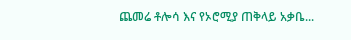ጨመሬ ቶሎሳ እና የኦሮሚያ ጠቅላይ አቃቤ...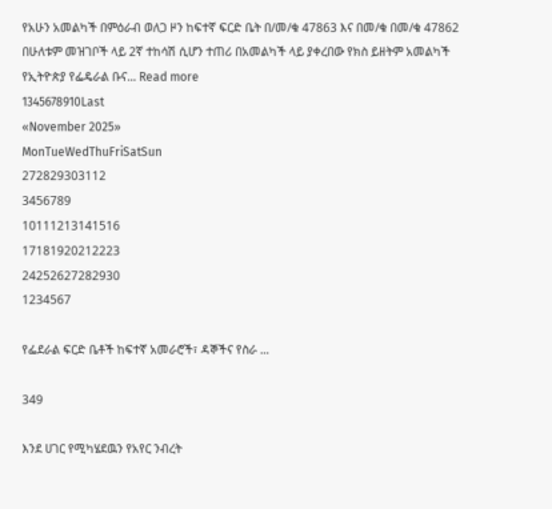የአሁን አመልካች በምዕራብ ወለጋ ዞን ከፍተኛ ፍርድ ቤት በ/መ/ቁ 47863 እና በመ/ቁ በመ/ቁ 47862 በሁለቱም መዝገቦች ላይ 2ኛ ተከሳሽ ሲሆን ተጠሪ በአመልካች ላይ ያቀረበው የክስ ይዘትም አመልካች የኢትዮጵያ የፌዴራል ቡና... Read more
1345678910Last
«November 2025»
MonTueWedThuFriSatSun
272829303112
3456789
10111213141516
17181920212223
24252627282930
1234567

የፌደራል ፍርድ ቤቶች ከፍተኛ አመራሮች፣ ዳኞችና የስራ ...

349

እንደ ሀገር የሚካሄደዉን የአየር ንብረት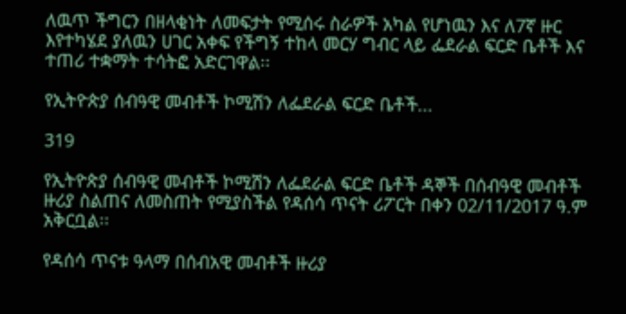ለዉጥ ችግርን በዘላቂነት ለመፍታት የሚሰሩ ስራዎች አካል የሆነዉን እና ለ7ኛ ዙር እየተካሄደ ያለዉን ሀገር አቀፍ የችግኝ ተከላ መርሃ ግብር ላይ ፌደራል ፍርድ ቤቶች እና ተጠሪ ተቋማት ተሳትፎ አድርገዋል፡፡

የኢትዮጵያ ሰብዓዊ መብቶች ኮሚሽን ለፌደራል ፍርድ ቤቶች...

319

የኢትዮጵያ ሰብዓዊ መብቶች ኮሚሽን ለፌደራል ፍርድ ቤቶች ዳኞች በሰብዓዊ መብቶች ዙሪያ ስልጠና ለመስጠት የሚያስችል የዳሰሳ ጥናት ሪፖርት በቀን 02/11/2017 ዓ.ም አቅርቧል፡፡

የዳሰሳ ጥናቱ ዓላማ በሰብአዊ መብቶች ዙሪያ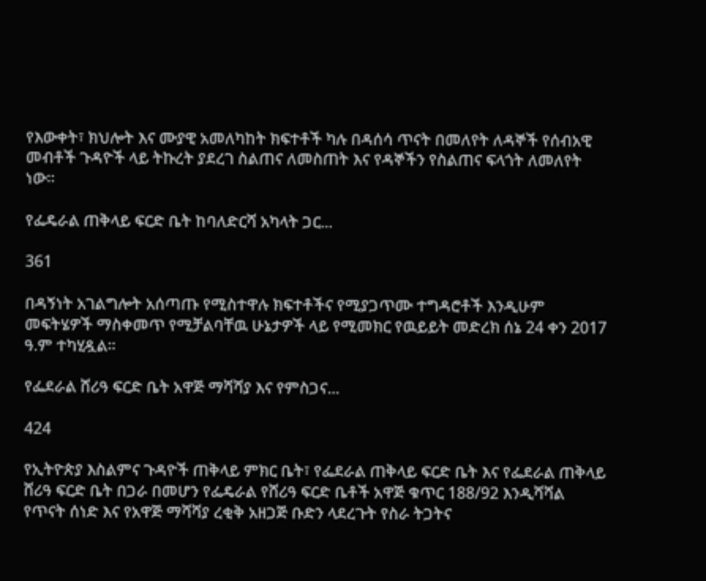የእውቀት፣ ክህሎት እና ሙያዊ አመለካከት ክፍተቶች ካሉ በዳሰሳ ጥናት በመለየት ለዳኞች የሰብአዊ መብቶች ጉዳዮች ላይ ትኩረት ያደረገ ስልጠና ለመስጠት እና የዳኞችን የስልጠና ፍላጎት ለመለየት ነው፡፡

የፌዴራል ጠቅላይ ፍርድ ቤት ከባለድርሻ አካላት ጋር...

361

በዳኝነት አገልግሎት አሰጣጡ የሚስተዋሉ ክፍተቶችና የሚያጋጥሙ ተግዳሮቶች እንዲሁም መፍትሄዎች ማስቀመጥ የሚቻልባቸዉ ሁኔታዎች ላይ የሚመክር የዉይይት መድረክ ሰኔ 24 ቀን 2017 ዓ.ም ተካሂዷል፡፡

የፌደራል ሸሪዓ ፍርድ ቤት አዋጅ ማሻሻያ እና የምስጋና...

424

የኢትዮጵያ እስልምና ጉዳዮች ጠቅላይ ምክር ቤት፣ የፌደራል ጠቅላይ ፍርድ ቤት እና የፌደራል ጠቅላይ ሸሪዓ ፍርድ ቤት በጋራ በመሆን የፌዴራል የሸሪዓ ፍርድ ቤቶች አዋጅ ቁጥር 188/92 እንዲሻሻል የጥናት ሰነድ እና የአዋጅ ማሻሻያ ረቂቅ አዘጋጅ ቡድን ላደረጉት የስራ ትጋትና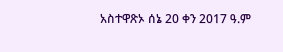አስተዋጽኦ ሰኔ 20 ቀን 2017 ዓ.ም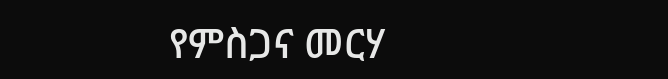የምስጋና መርሃ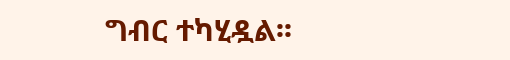ግብር ተካሂዷል፡፡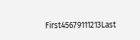First45679111213Last